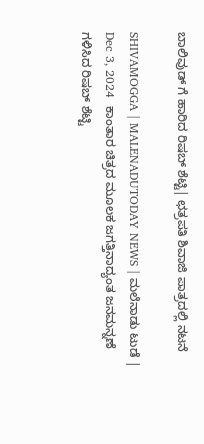ಬಾಲಿವುಡ್‌ ಗೆ ಹಾರಿದ ರಿಷಬ್‌ ಶೆಟ್ಟಿ| ಛತ್ರಪತಿ ಶಿವಾಜಿ ಪಾತ್ರದಲ್ಲಿ ನಟನೆ

SHIVAMOGGA | MALENADUTODAY NEWS | ಮಲೆನಾಡು ಟುಡೆ | Dec 3, 2024  ಕಾಂತಾರ ಚಿತ್ರದ ಮೂಲಕ ಜಗತ್ತಿನಾದ್ಯಂತ ಜನಮನ್ನಣೆ ಗಳಿಸಿದ ರಿಷಬ್‌ ಶೆಟ್ಟಿ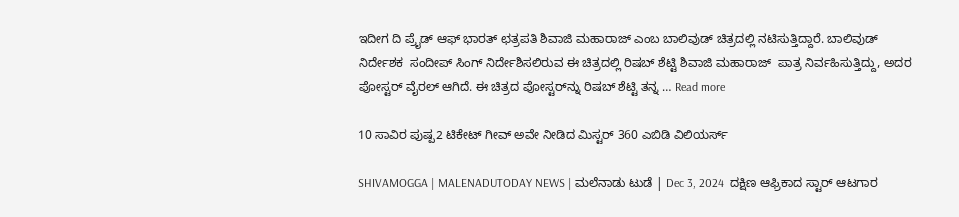ಇದೀಗ ದಿ ಪ್ರೈಡ್‌ ಆಫ್‌ ಭಾರತ್‌ ಛತ್ರಪತಿ ಶಿವಾಜಿ ಮಹಾರಾಜ್ ಎಂಬ ಬಾಲಿವುಡ್ ಚಿತ್ರದಲ್ಲಿ ನಟಿಸುತ್ತಿದ್ದಾರೆ. ಬಾಲಿವುಡ್‌ ನಿರ್ದೇಶಕ  ಸಂದೀಪ್‌ ಸಿಂಗ್‌ ನಿರ್ದೇಶಿಸಲಿರುವ ಈ ಚಿತ್ರದಲ್ಲಿ ರಿಷಬ್‌ ಶೆಟ್ಟಿ ಶಿವಾಜಿ ಮಹಾರಾಜ್  ಪಾತ್ರ ನಿರ್ವಹಿಸುತ್ತಿದ್ದು, ಅದರ ಪೋಸ್ಟರ್‌ ವೈರಲ್‌ ಆಗಿದೆ. ಈ ಚಿತ್ರದ ಪೋಸ್ಟರ್‌ನ್ನು ರಿಷಬ್‌ ಶೆಟ್ಟಿ ತನ್ನ … Read more

10 ಸಾವಿರ ಪುಷ್ಪ2 ಟಿಕೇಟ್‌ ಗೀವ್‌ ಅವೇ ನೀಡಿದ ಮಿಸ್ಟರ್‌ 360 ಎಬಿಡಿ ವಿಲಿಯರ್ಸ್‌

SHIVAMOGGA | MALENADUTODAY NEWS | ಮಲೆನಾಡು ಟುಡೆ | Dec 3, 2024  ದಕ್ಷಿಣ ಆಫ್ರಿಕಾದ ಸ್ಟಾರ್‌ ಆಟಗಾರ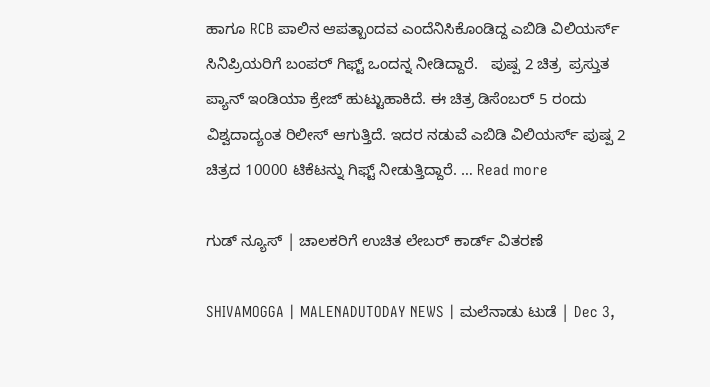ಹಾಗೂ RCB ಪಾಲಿನ ಆಪತ್ಬಾಂದವ ಎಂದೆನಿಸಿಕೊಂಡಿದ್ದ ಎಬಿಡಿ ವಿಲಿಯರ್ಸ್‌  ಸಿನಿಪ್ರಿಯರಿಗೆ ಬಂಪರ್‌ ಗಿಫ್ಟ್ ಒಂದನ್ನ ನೀಡಿದ್ದಾರೆ.   ಪುಷ್ಪ 2 ಚಿತ್ರ  ಪ್ರಸ್ತುತ ಪ್ಯಾನ್‌ ಇಂಡಿಯಾ ಕ್ರೇಜ್‌ ಹುಟ್ಟುಹಾಕಿದೆ. ಈ ಚಿತ್ರ ಡಿಸೆಂಬರ್‌ 5 ರಂದು ವಿಶ್ವದಾದ್ಯಂತ ರಿಲೀಸ್‌ ಆಗುತ್ತಿದೆ. ಇದರ ನಡುವೆ ಎಬಿಡಿ ವಿಲಿಯರ್ಸ್‌ ಪುಷ್ಪ 2 ಚಿತ್ರದ 10000 ಟಿಕೆಟನ್ನು ಗಿಫ್ಟ್ ನೀಡುತ್ತಿದ್ದಾರೆ. … Read more

ಗುಡ್‌ ನ್ಯೂಸ್‌ | ಚಾಲಕರಿಗೆ ಉಚಿತ ಲೇಬರ್‌ ಕಾರ್ಡ್‌ ವಿತರಣೆ

SHIVAMOGGA | MALENADUTODAY NEWS | ಮಲೆನಾಡು ಟುಡೆ | Dec 3,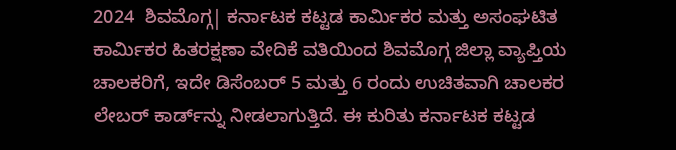2024  ಶಿವಮೊಗ್ಗ| ಕರ್ನಾಟಕ ಕಟ್ಟಡ ಕಾರ್ಮಿಕರ ಮತ್ತು ಅಸಂಘಟಿತ ಕಾರ್ಮಿಕರ ಹಿತರಕ್ಷಣಾ ವೇದಿಕೆ ವತಿಯಿಂದ ಶಿವಮೊಗ್ಗ ಜಿಲ್ಲಾ ವ್ಯಾಪ್ತಿಯ ಚಾಲಕರಿಗೆ, ಇದೇ ಡಿಸೆಂಬರ್‌ 5 ಮತ್ತು 6 ರಂದು ಉಚಿತವಾಗಿ ಚಾಲಕರ ಲೇಬರ್‌ ಕಾರ್ಡ್‌ನ್ನು ನೀಡಲಾಗುತ್ತಿದೆ. ಈ ಕುರಿತು ಕರ್ನಾಟಕ ಕಟ್ಟಡ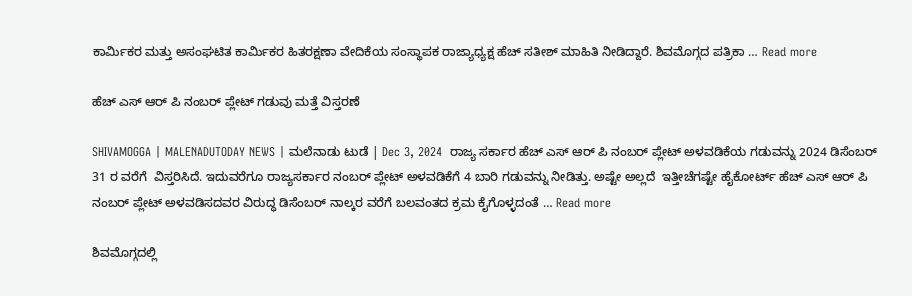ಕಾರ್ಮಿಕರ ಮತ್ತು ಅಸಂಘಟಿತ ಕಾರ್ಮಿಕರ ಹಿತರಕ್ಷಣಾ ವೇದಿಕೆಯ ಸಂಸ್ಥಾಪಕ ರಾಜ್ಯಾಧ್ಯಕ್ಷ ಹೆಚ್‌ ಸತೀಶ್‌ ಮಾಹಿತಿ ನೀಡಿದ್ದಾರೆ. ಶಿವಮೊಗ್ಗದ ಪತ್ರಿಕಾ … Read more

ಹೆಚ್ ಎಸ್ ಆರ್ ಪಿ ನಂಬರ್ ಪ್ಲೇಟ್ ಗಡುವು ಮತ್ತೆ ವಿಸ್ತರಣೆ

SHIVAMOGGA | MALENADUTODAY NEWS | ಮಲೆನಾಡು ಟುಡೆ | Dec 3, 2024  ರಾಜ್ಯ ಸರ್ಕಾರ ಹೆಚ್ ಎಸ್ ಆರ್ ಪಿ ನಂಬರ್ ಪ್ಲೇಟ್ ಅಳವಡಿಕೆಯ ಗಡುವನ್ನು 2024 ಡಿಸೆಂಬರ್ 31 ರ ವರೆಗೆ  ವಿಸ್ತರಿಸಿದೆ. ಇದುವರೆಗೂ ರಾಜ್ಯಸರ್ಕಾರ ನಂಬರ್ ಪ್ಲೇಟ್ ಅಳವಡಿಕೆಗೆ 4 ಬಾರಿ ಗಡುವನ್ನು ನೀಡಿತ್ತು. ಅಷ್ಟೇ ಅಲ್ಲದೆ  ಇತ್ತೀಚೆಗಷ್ಟೇ ಹೈಕೋರ್ಟ್ ಹೆಚ್ ಎಸ್ ಆರ್ ಪಿ ನಂಬರ್ ಪ್ಲೇಟ್ ಅಳವಡಿಸದವರ ವಿರುದ್ಧ ಡಿಸೆಂಬರ್ ನಾಲ್ಕರ ವರೆಗೆ ಬಲವಂತದ ಕ್ರಮ ಕೈಗೊಳ್ಳದಂತೆ … Read more

ಶಿವಮೊಗ್ಗದಲ್ಲಿ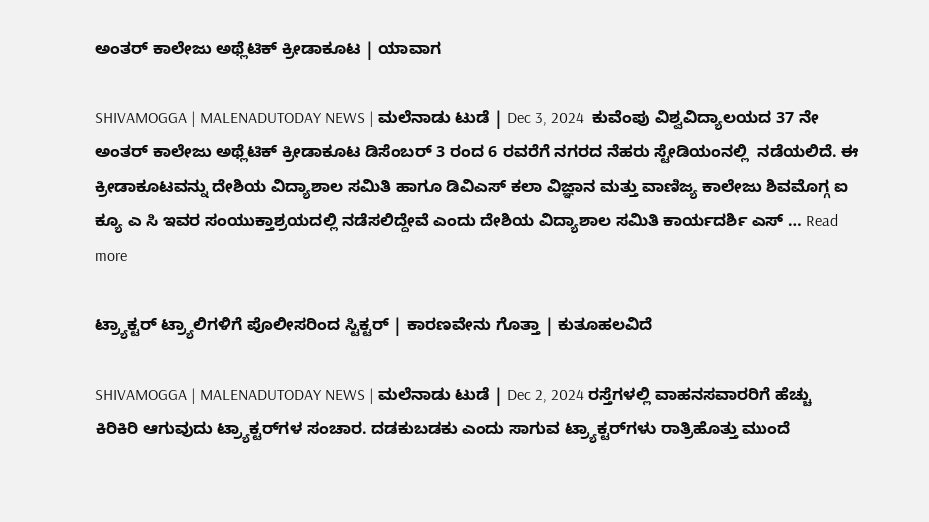ಅಂತರ್‌ ಕಾಲೇಜು ಅಥ್ಲೆಟಿಕ್‌ ಕ್ರೀಡಾಕೂಟ | ಯಾವಾಗ

SHIVAMOGGA | MALENADUTODAY NEWS | ಮಲೆನಾಡು ಟುಡೆ | Dec 3, 2024  ಕುವೆಂಪು ವಿಶ್ವವಿದ್ಯಾಲಯದ 37 ನೇ ಅಂತರ್‌ ಕಾಲೇಜು ಅಥ್ಲೆಟಿಕ್‌ ಕ್ರೀಡಾಕೂಟ ಡಿಸೆಂಬರ್‌ 3 ರಂದ 6 ರವರೆಗೆ ನಗರದ ನೆಹರು ಸ್ಟೇಡಿಯಂನಲ್ಲಿ  ನಡೆಯಲಿದೆ. ಈ ಕ್ರೀಡಾಕೂಟವನ್ನು ದೇಶಿಯ ವಿದ್ಯಾಶಾಲ ಸಮಿತಿ ಹಾಗೂ ಡಿವಿಎಸ್ ಕಲಾ ವಿಜ್ಞಾನ ಮತ್ತು ವಾಣಿಜ್ಯ ಕಾಲೇಜು ಶಿವಮೊಗ್ಗ ಐ ಕ್ಯೂ ಎ ಸಿ ಇವರ ಸಂಯುಕ್ತಾಶ್ರಯದಲ್ಲಿ ನಡೆಸಲಿದ್ದೇವೆ ಎಂದು ದೇಶಿಯ ವಿದ್ಯಾಶಾಲ ಸಮಿತಿ ಕಾರ್ಯದರ್ಶಿ ಎಸ್‌ … Read more

ಟ್ರ್ಯಾಕ್ಟರ್‌ ಟ್ರ್ಯಾಲಿಗಳಿಗೆ ಪೊಲೀಸರಿಂದ ಸ್ಟಿಕ್ಟರ್‌ | ಕಾರಣವೇನು ಗೊತ್ತಾ | ಕುತೂಹಲವಿದೆ

SHIVAMOGGA | MALENADUTODAY NEWS | ಮಲೆನಾಡು ಟುಡೆ | Dec 2, 2024 ರಸ್ತೆಗಳಲ್ಲಿ ವಾಹನಸವಾರರಿಗೆ ಹೆಚ್ಚು ಕಿರಿಕಿರಿ ಆಗುವುದು ಟ್ರ್ಯಾಕ್ಟರ್‌ಗಳ ಸಂಚಾರ. ದಡಕುಬಡಕು ಎಂದು ಸಾಗುವ ಟ್ರ್ಯಾಕ್ಟರ್‌ಗಳು ರಾತ್ರಿಹೊತ್ತು ಮುಂದೆ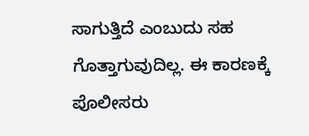ಸಾಗುತ್ತಿದೆ ಎಂಬುದು ಸಹ ಗೊತ್ತಾಗುವುದಿಲ್ಲ. ಈ ಕಾರಣಕ್ಕೆ ಪೊಲೀಸರು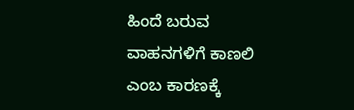ಹಿಂದೆ ಬರುವ ವಾಹನಗಳಿಗೆ ಕಾಣಲಿ ಎಂಬ ಕಾರಣಕ್ಕೆ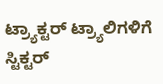ಟ್ರ್ಯಾಕ್ಟರ್‌ ಟ್ರ್ಯಾಲಿಗಳಿಗೆ ಸ್ಟಿಕ್ಟರ್‌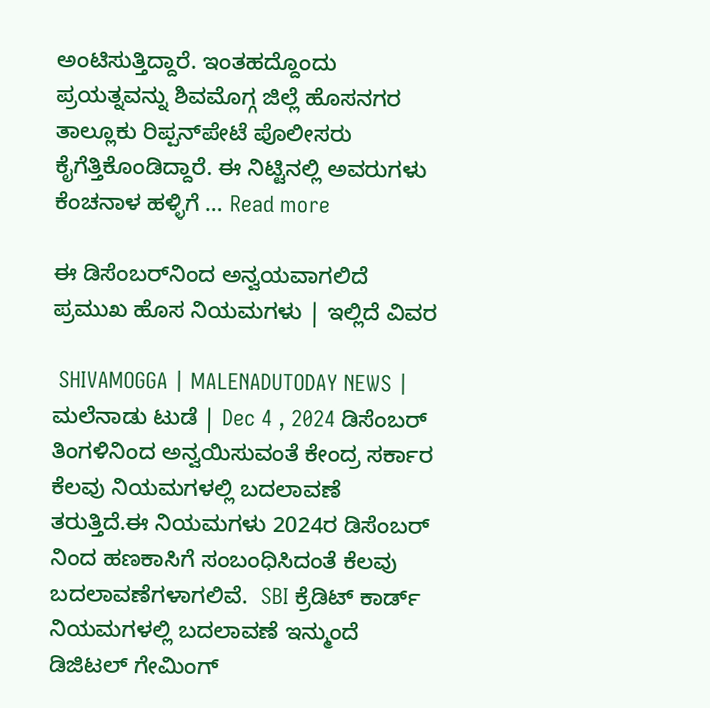ಅಂಟಿಸುತ್ತಿದ್ದಾರೆ. ಇಂತಹದ್ದೊಂದು ಪ್ರಯತ್ನವನ್ನು ಶಿವಮೊಗ್ಗ ಜಿಲ್ಲೆ ಹೊಸನಗರ ತಾಲ್ಲೂಕು ರಿಪ್ಪನ್‌ಪೇಟೆ ಪೊಲೀಸರು ಕೈಗೆತ್ತಿಕೊಂಡಿದ್ದಾರೆ. ಈ ನಿಟ್ಟಿನಲ್ಲಿ ಅವರುಗಳು ಕೆಂಚನಾಳ ಹಳ್ಳಿಗೆ … Read more

ಈ ಡಿಸೆಂಬರ್‌ನಿಂದ ಅನ್ವಯವಾಗಲಿದೆ ಪ್ರಮುಖ ಹೊಸ ನಿಯಮಗಳು | ಇಲ್ಲಿದೆ ವಿವರ

 SHIVAMOGGA | MALENADUTODAY NEWS | ಮಲೆನಾಡು ಟುಡೆ | Dec 4 , 2024 ಡಿಸೆಂಬರ್‌ ತಿಂಗಳಿನಿಂದ ಅನ್ವಯಿಸುವಂತೆ ಕೇಂದ್ರ ಸರ್ಕಾರ ಕೆಲವು ನಿಯಮಗಳಲ್ಲಿ ಬದಲಾವಣೆ ತರುತ್ತಿದೆ.ಈ ನಿಯಮಗಳು 2024ರ ಡಿಸೆಂಬರ್ ನಿಂದ ಹಣಕಾಸಿಗೆ ಸಂಬಂಧಿಸಿದಂತೆ ಕೆಲವು ಬದಲಾವಣೆಗಳಾಗಲಿವೆ.  SBI ಕ್ರೆಡಿಟ್ ಕಾರ್ಡ್ ನಿಯಮಗಳಲ್ಲಿ ಬದಲಾವಣೆ ಇನ್ಮುಂದೆ ಡಿಜಿಟಲ್ ಗೇಮಿಂಗ್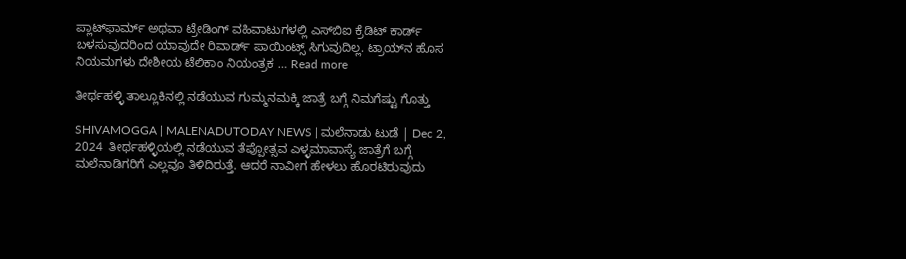ಪ್ಲಾಟ್‌ಫಾರ್ಮ್‌ ಅಥವಾ ಟ್ರೇಡಿಂಗ್‌ ವಹಿವಾಟುಗಳಲ್ಲಿ ಎಸ್‌ಬಿಐ ಕ್ರೆಡಿಟ್ ಕಾರ್ಡ್‌ ಬಳಸುವುದರಿಂದ ಯಾವುದೇ ರಿವಾರ್ಡ್ ಪಾಯಿಂಟ್ಸ್‌ ಸಿಗುವುದಿಲ್ಲ. ಟ್ರಾಯ್‌ನ ಹೊಸ ನಿಯಮಗಳು ದೇಶೀಯ ಟೆಲಿಕಾಂ ನಿಯಂತ್ರಕ … Read more

ತೀರ್ಥಹಳ್ಳಿ ತಾಲ್ಲೂಕಿನಲ್ಲಿ ನಡೆಯುವ ಗುಮ್ಮನಮಕ್ಕಿ ಜಾತ್ರೆ ಬಗ್ಗೆ ನಿಮಗೆಷ್ಟು ಗೊತ್ತು

SHIVAMOGGA | MALENADUTODAY NEWS | ಮಲೆನಾಡು ಟುಡೆ | Dec 2, 2024  ತೀರ್ಥಹಳ್ಳಿಯಲ್ಲಿ ನಡೆಯುವ ತೆಪ್ಪೋತ್ಸವ ಎಳ್ಳಮಾವಾಸ್ಯೆ ಜಾತ್ರೆಗೆ ಬಗ್ಗೆ ಮಲೆನಾಡಿಗರಿಗೆ ಎಲ್ಲವೂ ತಿಳಿದಿರುತ್ತೆ. ಆದರೆ ನಾವೀಗ ಹೇಳಲು ಹೊರಟಿರುವುದು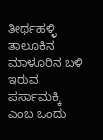ತೀರ್ಥಹಳ್ಳಿ ತಾಲೂಕಿನ ಮಾಳೂರಿನ ಬಳಿ ಇರುವ ಪರ್ಸಾಮಕ್ಕಿ ಎಂಬ ಒಂದು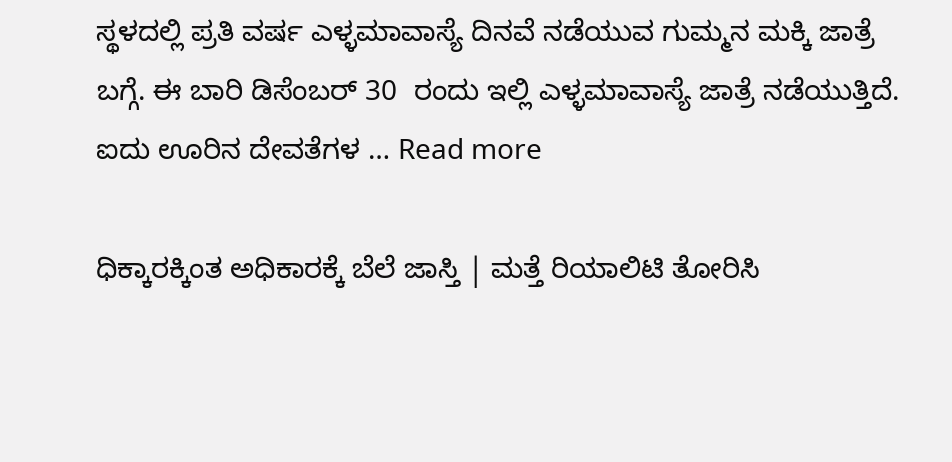ಸ್ಥಳದಲ್ಲಿ ಪ್ರತಿ ವರ್ಷ ಎಳ್ಳಮಾವಾಸ್ಯೆ ದಿನವೆ ನಡೆಯುವ ಗುಮ್ಮನ ಮಕ್ಕಿ ಜಾತ್ರೆ ಬಗ್ಗೆ. ಈ ಬಾರಿ ಡಿಸೆಂಬರ್‌ 30  ರಂದು ಇಲ್ಲಿ ಎಳ್ಳಮಾವಾಸ್ಯೆ ಜಾತ್ರೆ ನಡೆಯುತ್ತಿದೆ. ಐದು ಊರಿನ ದೇವತೆಗಳ … Read more

ಧಿಕ್ಕಾರಕ್ಕಿಂತ ಅಧಿಕಾರಕ್ಕೆ ಬೆಲೆ ಜಾಸ್ತಿ | ಮತ್ತೆ ರಿಯಾಲಿಟಿ ತೋರಿಸಿ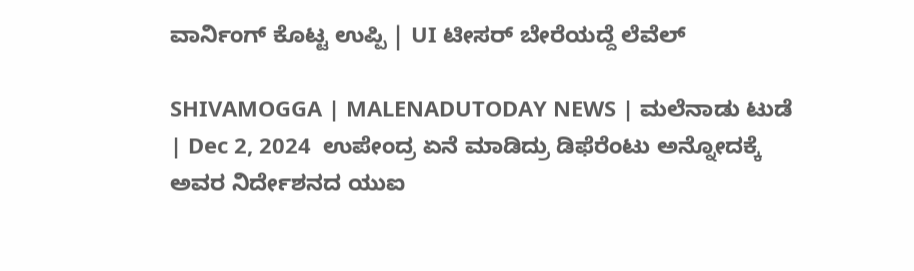ವಾರ್ನಿಂಗ್‌ ಕೊಟ್ಟ ಉಪ್ಪಿ | UI ಟೀಸರ್‌ ಬೇರೆಯದ್ದೆ ಲೆವೆಲ್‌

SHIVAMOGGA | MALENADUTODAY NEWS | ಮಲೆನಾಡು ಟುಡೆ | Dec 2, 2024  ಉಪೇಂದ್ರ ಏನೆ ಮಾಡಿದ್ರು ಡಿಫೆರೆಂಟು ಅನ್ನೋದಕ್ಕೆ ಅವರ ನಿರ್ದೇಶನದ ಯುಐ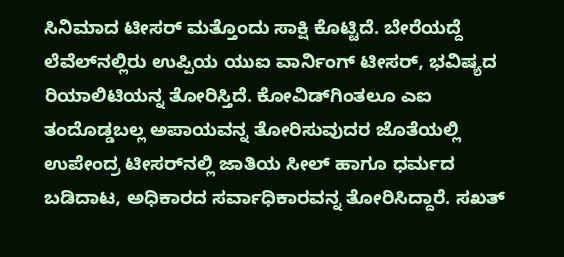ಸಿನಿಮಾದ ಟೀಸರ್‌ ಮತ್ತೊಂದು ಸಾಕ್ಷಿ ಕೊಟ್ಟಿದೆ. ಬೇರೆಯದ್ದೆ ಲೆವೆಲ್‌ನಲ್ಲಿರು ಉಪ್ಪಿಯ ಯುಐ ವಾರ್ನಿಂಗ್‌ ಟೀಸರ್‌, ಭವಿಷ್ಯದ ರಿಯಾಲಿಟಿಯನ್ನ ತೋರಿಸ್ತಿದೆ. ಕೋವಿಡ್‌ಗಿಂತಲೂ ಎಐ ತಂದೊಡ್ಡಬಲ್ಲ ಅಪಾಯವನ್ನ ತೋರಿಸುವುದರ ಜೊತೆಯಲ್ಲಿ ಉಪೇಂದ್ರ ಟೀಸರ್‌ನಲ್ಲಿ ಜಾತಿಯ ಸೀಲ್‌ ಹಾಗೂ ಧರ್ಮದ ಬಡಿದಾಟ, ಅಧಿಕಾರದ ಸರ್ವಾಧಿಕಾರವನ್ನ ತೋರಿಸಿದ್ದಾರೆ. ಸಖತ್‌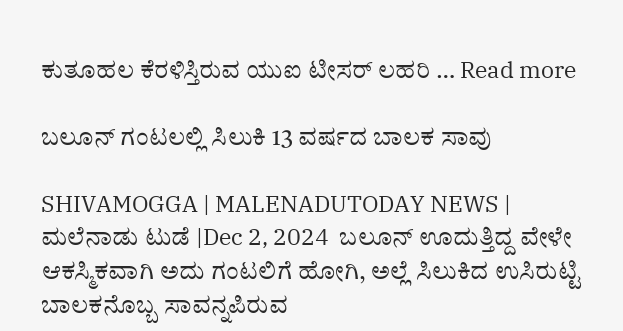ಕುತೂಹಲ ಕೆರಳಿಸ್ತಿರುವ ಯುಐ ಟೀಸರ್ ಲಹರಿ … Read more

ಬಲೂನ್‌ ಗಂಟಲಲ್ಲಿ ಸಿಲುಕಿ 13 ವರ್ಷದ ಬಾಲಕ ಸಾವು

SHIVAMOGGA | MALENADUTODAY NEWS | ಮಲೆನಾಡು ಟುಡೆ |Dec 2, 2024  ಬಲೂನ್‌ ಊದುತ್ತಿದ್ದ ವೇಳೇ ಆಕಸ್ಮಿಕವಾಗಿ ಅದು ಗಂಟಲಿಗೆ ಹೋಗಿ, ಅಲ್ಲೆ ಸಿಲುಕಿದ ಉಸಿರುಟ್ಟಿ ಬಾಲಕನೊಬ್ಬ ಸಾವನ್ನಪಿರುವ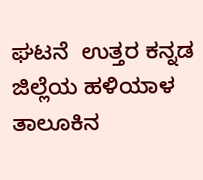ಘಟನೆ  ಉತ್ತರ ಕನ್ನಡ ಜಿಲ್ಲೆಯ ಹಳಿಯಾಳ ತಾಲೂಕಿನ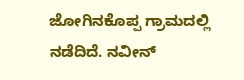ಜೋಗಿನಕೊಪ್ಪ ಗ್ರಾಮದಲ್ಲಿ ನಡೆದಿದೆ. ನವೀನ್‌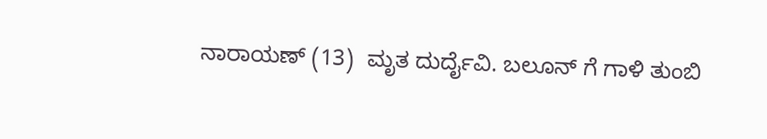ನಾರಾಯಣ್‌ (13)  ಮೃತ ದುರ್ದೈವಿ. ಬಲೂನ್‌ ಗೆ ಗಾಳಿ ತುಂಬಿ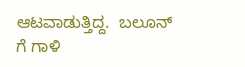ಆಟವಾಡುತ್ತಿದ್ದ.  ಬಲೂನ್‌ ಗೆ ಗಾಳಿ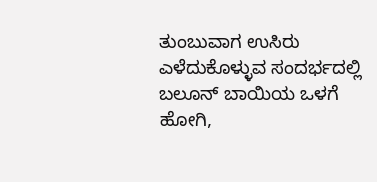ತುಂಬುವಾಗ ಉಸಿರು ಎಳೆದುಕೊಳ್ಳುವ ಸಂದರ್ಭದಲ್ಲಿ ಬಲೂನ್‌ ಬಾಯಿಯ ಒಳಗೆ ಹೋಗಿ,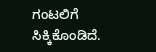ಗಂಟಲಿಗೆ ಸಿಕ್ಕಿಕೊಂಡಿದೆ.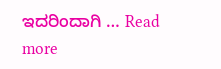ಇದರಿಂದಾಗಿ … Read more